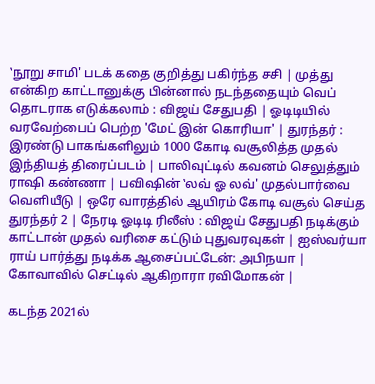‛நூறு சாமி' படக் கதை குறித்து பகிர்ந்த சசி | முத்து என்கிற காட்டானுக்கு பின்னால் நடந்ததையும் வெப் தொடராக எடுக்கலாம் : விஜய் சேதுபதி | ஓடிடியில் வரவேற்பைப் பெற்ற 'மேட் இன் கொரியா' | துரந்தர் : இரண்டு பாகங்களிலும் 1000 கோடி வசூலித்த முதல் இந்தியத் திரைப்படம் | பாலிவுட்டில் கவனம் செலுத்தும் ராஷி கண்ணா | பவிஷின் ‛லவ் ஓ லவ்' முதல்பார்வை வெளியீடு | ஒரே வாரத்தில் ஆயிரம் கோடி வசூல் செய்த துரந்தர் 2 | நேரடி ஓடிடி ரிலீஸ் : விஜய் சேதுபதி நடிக்கும் காட்டான் முதல் வரிசை கட்டும் புதுவரவுகள் | ஐஸ்வர்யா ராய் பார்த்து நடிக்க ஆசைப்பட்டேன்: அபிநயா | கோவாவில் செட்டில் ஆகிறாரா ரவிமோகன் |

கடந்த 2021ல்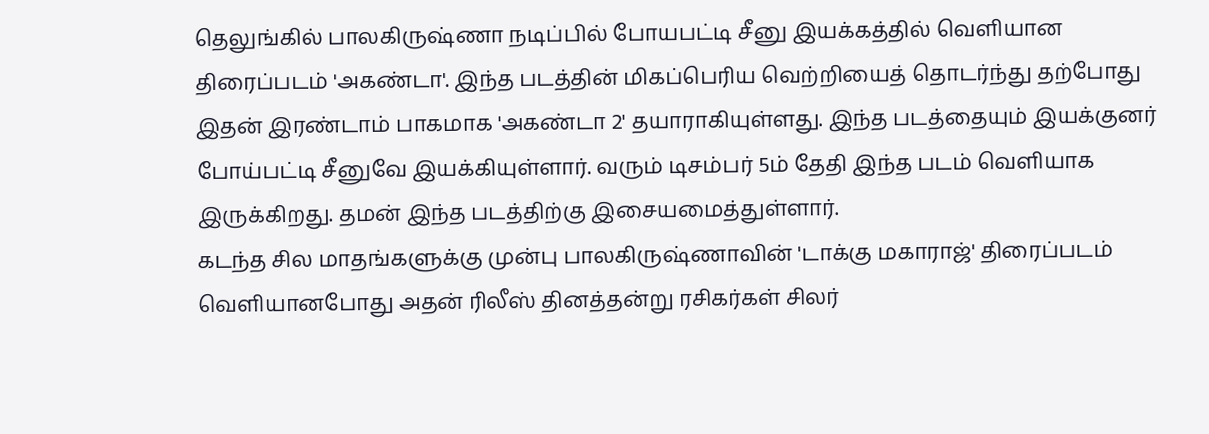தெலுங்கில் பாலகிருஷ்ணா நடிப்பில் போயபட்டி சீனு இயக்கத்தில் வெளியான திரைப்படம் 'அகண்டா'. இந்த படத்தின் மிகப்பெரிய வெற்றியைத் தொடர்ந்து தற்போது இதன் இரண்டாம் பாகமாக 'அகண்டா 2' தயாராகியுள்ளது. இந்த படத்தையும் இயக்குனர் போய்பட்டி சீனுவே இயக்கியுள்ளார். வரும் டிசம்பர் 5ம் தேதி இந்த படம் வெளியாக இருக்கிறது. தமன் இந்த படத்திற்கு இசையமைத்துள்ளார்.
கடந்த சில மாதங்களுக்கு முன்பு பாலகிருஷ்ணாவின் 'டாக்கு மகாராஜ்' திரைப்படம் வெளியானபோது அதன் ரிலீஸ் தினத்தன்று ரசிகர்கள் சிலர்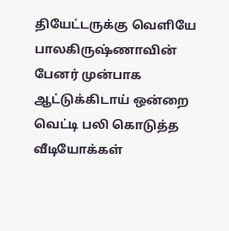தியேட்டருக்கு வெளியே பாலகிருஷ்ணாவின் பேனர் முன்பாக ஆட்டுக்கிடாய் ஒன்றை வெட்டி பலி கொடுத்த வீடியோக்கள்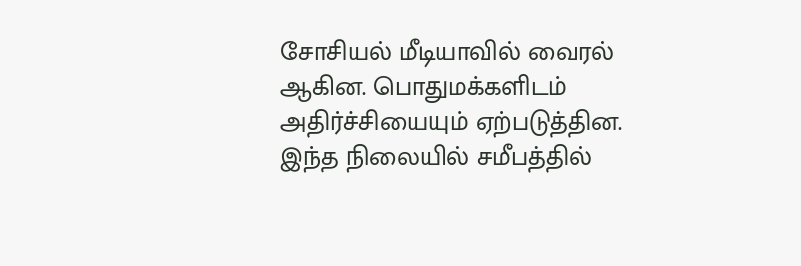சோசியல் மீடியாவில் வைரல் ஆகின. பொதுமக்களிடம் அதிர்ச்சியையும் ஏற்படுத்தின.
இந்த நிலையில் சமீபத்தில்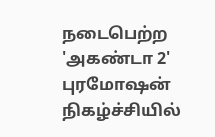நடைபெற்ற 'அகண்டா 2' புரமோஷன் நிகழ்ச்சியில்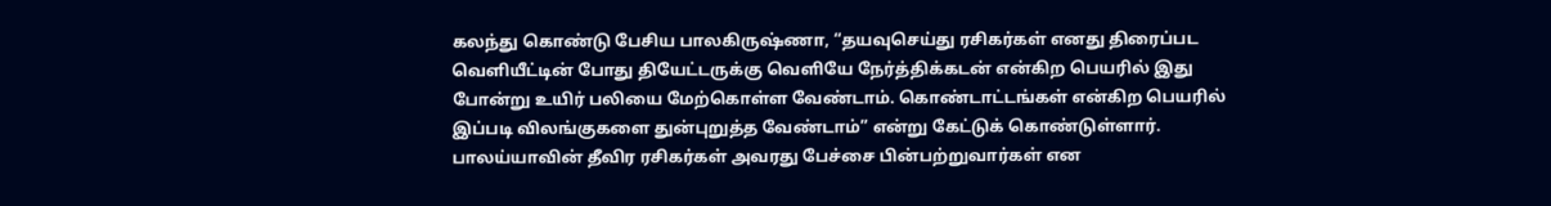கலந்து கொண்டு பேசிய பாலகிருஷ்ணா, “தயவுசெய்து ரசிகர்கள் எனது திரைப்பட வெளியீட்டின் போது தியேட்டருக்கு வெளியே நேர்த்திக்கடன் என்கிற பெயரில் இது போன்று உயிர் பலியை மேற்கொள்ள வேண்டாம். கொண்டாட்டங்கள் என்கிற பெயரில் இப்படி விலங்குகளை துன்புறுத்த வேண்டாம்” என்று கேட்டுக் கொண்டுள்ளார். பாலய்யாவின் தீவிர ரசிகர்கள் அவரது பேச்சை பின்பற்றுவார்கள் என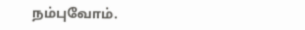நம்புவோம்.